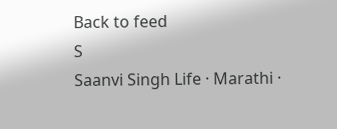Back to feed
S
Saanvi Singh Life · Marathi ·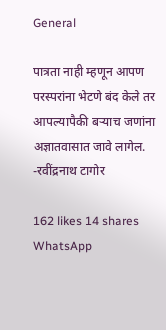General

पात्रता नाही म्हणून आपण परस्परांना भेटणे बंद केले तर आपल्यापैकी बर्‍याच जणांना अज्ञातवासात जावे लागेल. -रवींद्रनाथ टागोर

162 likes 14 shares
WhatsApp